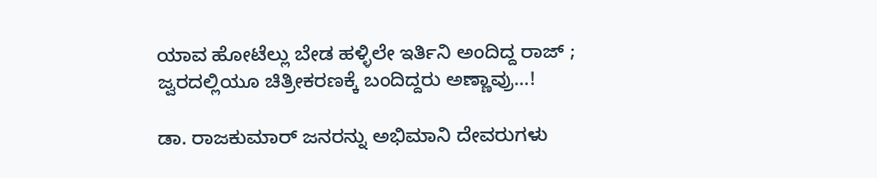ಯಾವ ಹೋಟೆಲ್ಲು ಬೇಡ ಹಳ್ಳಿಲೇ ಇರ್ತಿನಿ ಅಂದಿದ್ದ ರಾಜ್ ; ಜ್ವರದಲ್ಲಿಯೂ ಚಿತ್ರೀಕರಣಕ್ಕೆ ಬಂದಿದ್ದರು ಅಣ್ಣಾವ್ರು...!

ಡಾ. ರಾಜಕುಮಾರ್ ಜನರನ್ನು ಅಭಿಮಾನಿ ದೇವರುಗಳು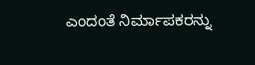ಎಂದಂತೆ ನಿರ್ಮಾಪಕರನ್ನು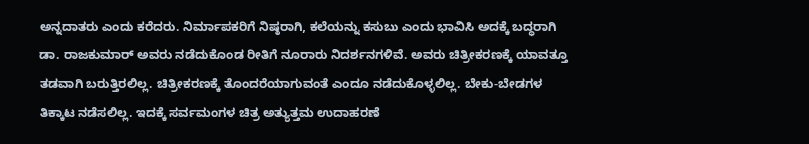ಅನ್ನದಾತರು ಎಂದು ಕರೆದರು. ನಿರ್ಮಾಪಕರಿಗೆ ನಿಷ್ಠರಾಗಿ, ಕಲೆಯನ್ನು ಕಸುಬು ಎಂದು ಭಾವಿಸಿ ಅದಕ್ಕೆ ಬದ್ಧರಾಗಿ ಡಾ. ರಾಜಕುಮಾರ್ ಅವರು ನಡೆದುಕೊಂಡ ರೀತಿಗೆ ನೂರಾರು ನಿದರ್ಶನಗಳಿವೆ. ಅವರು ಚಿತ್ರೀಕರಣಕ್ಕೆ ಯಾವತ್ತೂ ತಡವಾಗಿ ಬರುತ್ತಿರಲಿಲ್ಲ. ಚಿತ್ರೀಕರಣಕ್ಕೆ ತೊಂದರೆಯಾಗುವಂತೆ ಎಂದೂ ನಡೆದುಕೊಳ್ಳಲಿಲ್ಲ. ಬೇಕು-ಬೇಡಗಳ ತಿಕ್ಕಾಟ ನಡೆಸಲಿಲ್ಲ. ಇದಕ್ಕೆ ಸರ್ವಮಂಗಳ ಚಿತ್ರ ಅತ್ಯುತ್ತಮ ಉದಾಹರಣೆ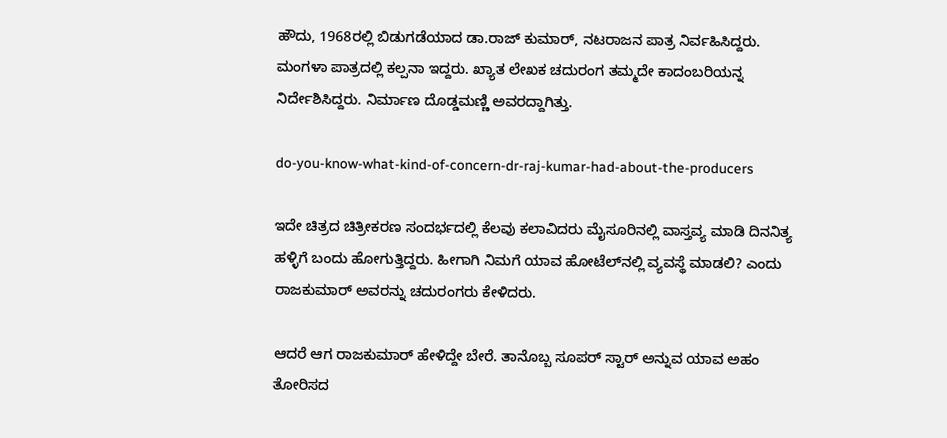ಹೌದು, 1968ರಲ್ಲಿ ಬಿಡುಗಡೆಯಾದ ಡಾ.ರಾಜ್ ಕುಮಾರ್, ನಟರಾಜನ ಪಾತ್ರ ನಿರ್ವಹಿಸಿದ್ದರು. ಮಂಗಳಾ ಪಾತ್ರದಲ್ಲಿ ಕಲ್ಪನಾ ಇದ್ದರು. ಖ್ಯಾತ ಲೇಖಕ ಚದುರಂಗ ತಮ್ಮದೇ ಕಾದಂಬರಿಯನ್ನ ನಿರ್ದೇಶಿಸಿದ್ದರು. ನಿರ್ಮಾಣ ದೊಡ್ಡಮಣ್ಣಿ ಅವರದ್ದಾಗಿತ್ತು.

do-you-know-what-kind-of-concern-dr-raj-kumar-had-about-the-producers

ಇದೇ ಚಿತ್ರದ ಚಿತ್ರೀಕರಣ ಸಂದರ್ಭದಲ್ಲಿ ಕೆಲವು ಕಲಾವಿದರು ಮೈಸೂರಿನಲ್ಲಿ ವಾಸ್ತವ್ಯ ಮಾಡಿ ದಿನನಿತ್ಯ ಹಳ್ಳಿಗೆ ಬಂದು ಹೋಗುತ್ತಿದ್ದರು. ಹೀಗಾಗಿ ನಿಮಗೆ ಯಾವ ಹೋಟೆಲ್‌ನಲ್ಲಿ ವ್ಯವಸ್ಥೆ ಮಾಡಲಿ? ಎಂದು ರಾಜಕುಮಾರ್ ಅವರನ್ನು ಚದುರಂಗರು ಕೇಳಿದರು.

ಆದರೆ ಆಗ ರಾಜಕುಮಾರ್ ಹೇಳಿದ್ದೇ ಬೇರೆ. ತಾನೊಬ್ಬ ಸೂಪರ್ ಸ್ಟಾರ್ ಅನ್ನುವ ಯಾವ ಅಹಂ ತೋರಿಸದ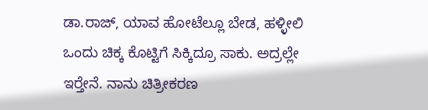ಡಾ.ರಾಜ್, ಯಾವ ಹೋಟೆಲ್ಲೂ ಬೇಡ, ಹಳ್ಳೀಲಿ ಒಂದು ಚಿಕ್ಕ ಕೊಟ್ಟಿಗೆ ಸಿಕ್ಕಿದ್ರೂ ಸಾಕು. ಅದ್ರಲ್ಲೇ ಇರ‍್ತೇನೆ. ನಾನು ಚಿತ್ರೀಕರಣ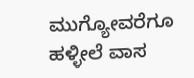ಮುಗ್ಯೋವರೆಗೂ ಹಳ್ಳೀಲೆ ವಾಸ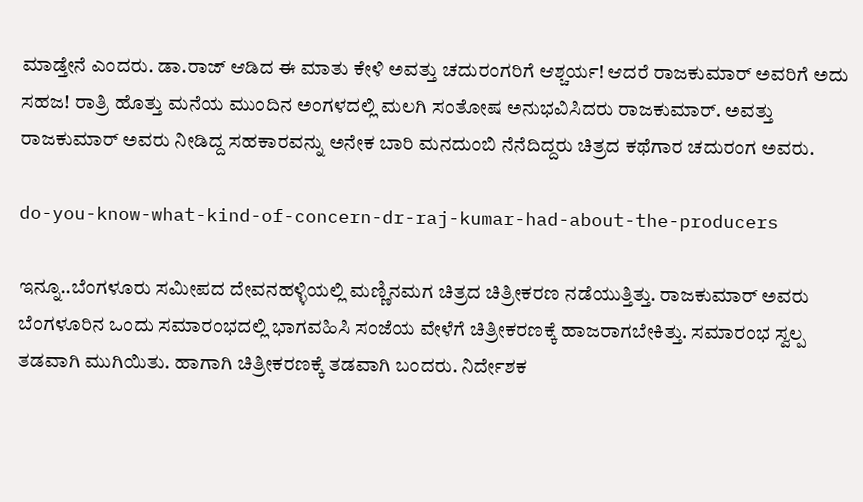ಮಾಡ್ತೇನೆ ಎಂದರು. ಡಾ.ರಾಜ್ ಆಡಿದ ಈ ಮಾತು ಕೇಳಿ ಅವತ್ತು ಚದುರಂಗರಿಗೆ ಆಶ್ಚರ್ಯ! ಆದರೆ ರಾಜಕುಮಾರ್ ಅವರಿಗೆ ಅದು ಸಹಜ! ರಾತ್ರಿ ಹೊತ್ತು ಮನೆಯ ಮುಂದಿನ ಅಂಗಳದಲ್ಲಿ ಮಲಗಿ ಸಂತೋಷ ಅನುಭವಿಸಿದರು ರಾಜಕುಮಾರ್. ಅವತ್ತು ರಾಜಕುಮಾರ್ ಅವರು ನೀಡಿದ್ದ ಸಹಕಾರವನ್ನು ಅನೇಕ ಬಾರಿ ಮನದುಂಬಿ ನೆನೆದಿದ್ದರು ಚಿತ್ರದ ಕಥೆಗಾರ ಚದುರಂಗ ಅವರು.

do-you-know-what-kind-of-concern-dr-raj-kumar-had-about-the-producers

ಇನ್ನೂ..ಬೆಂಗಳೂರು ಸಮೀಪದ ದೇವನಹಳ್ಳಿಯಲ್ಲಿ ಮಣ್ಣಿನಮಗ ಚಿತ್ರದ ಚಿತ್ರೀಕರಣ ನಡೆಯುತ್ತಿತ್ತು. ರಾಜಕುಮಾರ್ ಅವರು ಬೆಂಗಳೂರಿನ ಒಂದು ಸಮಾರಂಭದಲ್ಲಿ ಭಾಗವಹಿಸಿ ಸಂಜೆಯ ವೇಳೆಗೆ ಚಿತ್ರೀಕರಣಕ್ಕೆ ಹಾಜರಾಗಬೇಕಿತ್ತು. ಸಮಾರಂಭ ಸ್ವಲ್ಪ ತಡವಾಗಿ ಮುಗಿಯಿತು. ಹಾಗಾಗಿ ಚಿತ್ರೀಕರಣಕ್ಕೆ ತಡವಾಗಿ ಬಂದರು. ನಿರ್ದೇಶಕ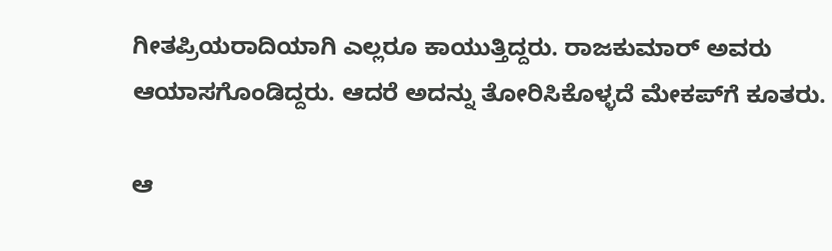ಗೀತಪ್ರಿಯರಾದಿಯಾಗಿ ಎಲ್ಲರೂ ಕಾಯುತ್ತಿದ್ದರು. ರಾಜಕುಮಾರ್ ಅವರು ಆಯಾಸಗೊಂಡಿದ್ದರು. ಆದರೆ ಅದನ್ನು ತೋರಿಸಿಕೊಳ್ಳದೆ ಮೇಕಪ್‌ಗೆ ಕೂತರು.

ಆ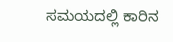ಸಮಯದಲ್ಲಿ ಕಾರಿನ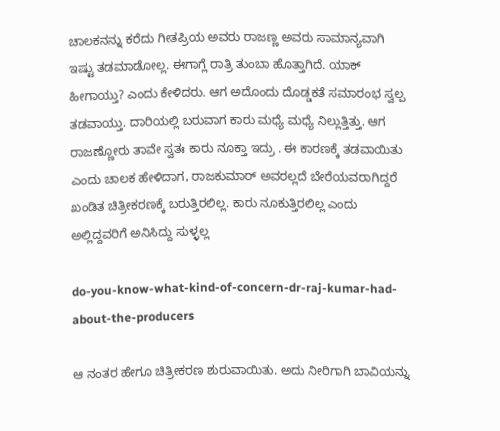ಚಾಲಕನನ್ನು ಕರೆದು ಗೀತಪ್ರಿಯ ಅವರು ರಾಜಣ್ಣ ಅವರು ಸಾಮಾನ್ಯವಾಗಿ ಇಷ್ಟು ತಡಮಾಡೋಲ್ಲ. ಈಗಾಗ್ಲೆ ರಾತ್ರಿ ತುಂಬಾ ಹೊತ್ತಾಗಿದೆ. ಯಾಕ್ ಹೀಗಾಯ್ತು? ಎಂದು ಕೇಳಿದರು. ಆಗ ಅದೊಂದು ದೊಡ್ಡಕತೆ ಸಮಾರಂಭ ಸ್ವಲ್ಪ ತಡವಾಯ್ತು. ದಾರಿಯಲ್ಲಿ ಬರುವಾಗ ಕಾರು ಮಧ್ಯೆ ಮಧ್ಯೆ ನಿಲ್ಲುತ್ತಿತ್ತು. ಆಗ ರಾಜಣ್ಣೋರು ತಾವೇ ಸ್ವತಃ ಕಾರು ನೂಕ್ತಾ ಇದ್ರು . ಈ ಕಾರಣಕ್ಕೆ ತಡವಾಯಿತು ಎಂದು ಚಾಲಕ ಹೇಳಿದಾಗ, ರಾಜಕುಮಾರ್ ಅವರಲ್ಲದೆ ಬೇರೆಯವರಾಗಿದ್ದರೆ ಖಂಡಿತ ಚಿತ್ರೀಕರಣಕ್ಕೆ ಬರುತ್ತಿರಲಿಲ್ಲ. ಕಾರು ನೂಕುತ್ತಿರಲಿಲ್ಲ ಎಂದು ಅಲ್ಲಿದ್ದವರಿಗೆ ಅನಿಸಿದ್ದು ಸುಳ್ಳಲ್ಲ

do-you-know-what-kind-of-concern-dr-raj-kumar-had-about-the-producers

ಆ ನಂತರ ಹೇಗೂ ಚಿತ್ರೀಕರಣ ಶುರುವಾಯಿತು. ಅದು ನೀರಿಗಾಗಿ ಬಾವಿಯನ್ನು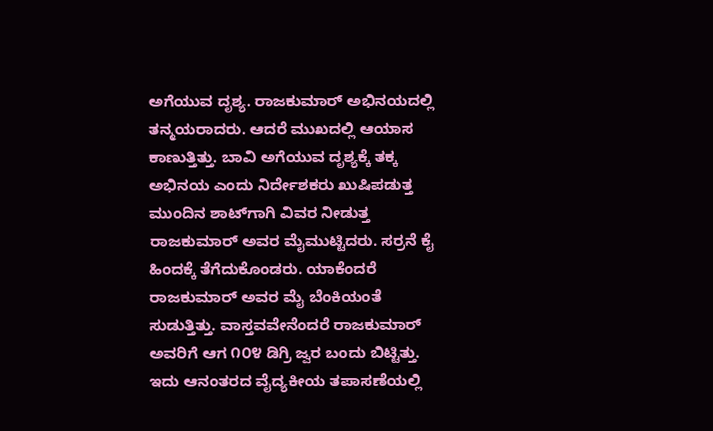ಅಗೆಯುವ ದೃಶ್ಯ. ರಾಜಕುಮಾರ್ ಅಭಿನಯದಲ್ಲಿ ತನ್ಮಯರಾದರು. ಆದರೆ ಮುಖದಲ್ಲಿ ಆಯಾಸ ಕಾಣುತ್ತಿತ್ತು. ಬಾವಿ ಅಗೆಯುವ ದೃಶ್ಯಕ್ಕೆ ತಕ್ಕ ಅಭಿನಯ ಎಂದು ನಿರ್ದೇಶಕರು ಖುಷಿಪಡುತ್ತ ಮುಂದಿನ ಶಾಟ್‌ಗಾಗಿ ವಿವರ ನೀಡುತ್ತ ರಾಜಕುಮಾರ್ ಅವರ ಮೈಮುಟ್ಟಿದರು. ಸರ್ರನೆ ಕೈ ಹಿಂದಕ್ಕೆ ತೆಗೆದುಕೊಂಡರು. ಯಾಕೆಂದರೆ ರಾಜಕುಮಾರ್ ಅವರ ಮೈ ಬೆಂಕಿಯಂತೆ ಸುಡುತ್ತಿತ್ತು. ವಾಸ್ತವವೇನೆಂದರೆ ರಾಜಕುಮಾರ್ ಅವರಿಗೆ ಆಗ ೧೦೪ ಡಿಗ್ರಿ ಜ್ವರ ಬಂದು ಬಿಟ್ಟಿತ್ತು. ಇದು ಆನಂತರದ ವೈದ್ಯಕೀಯ ತಪಾಸಣೆಯಲ್ಲಿ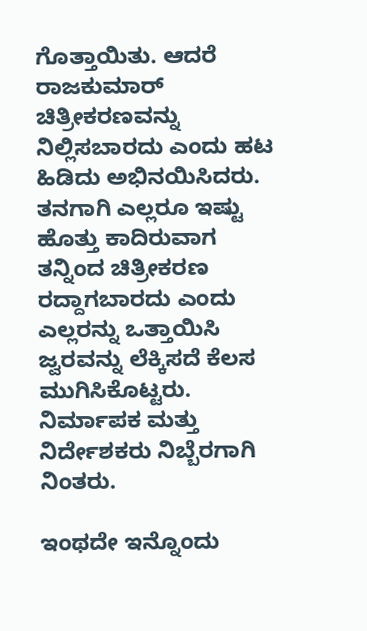ಗೊತ್ತಾಯಿತು. ಆದರೆ ರಾಜಕುಮಾರ್ ಚಿತ್ರೀಕರಣವನ್ನು ನಿಲ್ಲಿಸಬಾರದು ಎಂದು ಹಟ ಹಿಡಿದು ಅಭಿನಯಿಸಿದರು. ತನಗಾಗಿ ಎಲ್ಲರೂ ಇಷ್ಟು ಹೊತ್ತು ಕಾದಿರುವಾಗ ತನ್ನಿಂದ ಚಿತ್ರೀಕರಣ ರದ್ದಾಗಬಾರದು ಎಂದು ಎಲ್ಲರನ್ನು ಒತ್ತಾಯಿಸಿ ಜ್ವರವನ್ನು ಲೆಕ್ಕಿಸದೆ ಕೆಲಸ ಮುಗಿಸಿಕೊಟ್ಟರು. ನಿರ್ಮಾಪಕ ಮತ್ತು ನಿರ್ದೇಶಕರು ನಿಬ್ಬೆರಗಾಗಿ ನಿಂತರು.

ಇಂಥದೇ ಇನ್ನೊಂದು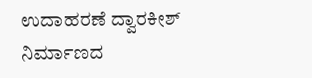ಉದಾಹರಣೆ ದ್ವಾರಕೀಶ್ ನಿರ್ಮಾಣದ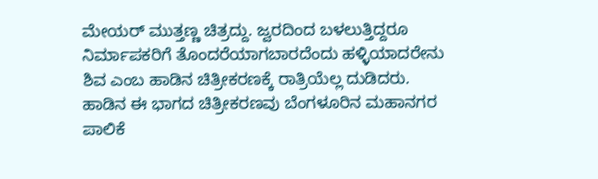ಮೇಯರ್ ಮುತ್ತಣ್ಣ ಚಿತ್ರದ್ದು. ಜ್ವರದಿಂದ ಬಳಲುತ್ತಿದ್ದರೂ ನಿರ್ಮಾಪಕರಿಗೆ ತೊಂದರೆಯಾಗಬಾರದೆಂದು ಹಳ್ಳಿಯಾದರೇನು ಶಿವ ಎಂಬ ಹಾಡಿನ ಚಿತ್ರೀಕರಣಕ್ಕೆ ರಾತ್ರಿಯೆಲ್ಲ ದುಡಿದರು. ಹಾಡಿನ ಈ ಭಾಗದ ಚಿತ್ರೀಕರಣವು ಬೆಂಗಳೂರಿನ ಮಹಾನಗರ ಪಾಲಿಕೆ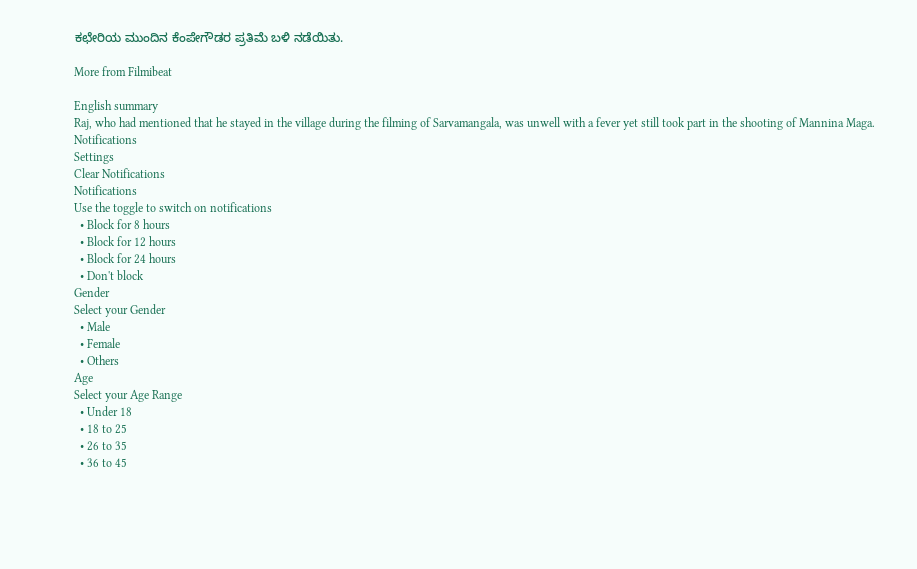ಕಛೇರಿಯ ಮುಂದಿನ ಕೆಂಪೇಗೌಡರ ಪ್ರತಿಮೆ ಬಳಿ ನಡೆಯಿತು.

More from Filmibeat

English summary
Raj, who had mentioned that he stayed in the village during the filming of Sarvamangala, was unwell with a fever yet still took part in the shooting of Mannina Maga.
Notifications
Settings
Clear Notifications
Notifications
Use the toggle to switch on notifications
  • Block for 8 hours
  • Block for 12 hours
  • Block for 24 hours
  • Don't block
Gender
Select your Gender
  • Male
  • Female
  • Others
Age
Select your Age Range
  • Under 18
  • 18 to 25
  • 26 to 35
  • 36 to 45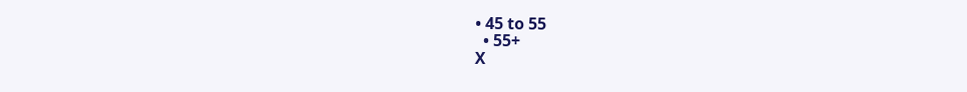• 45 to 55
  • 55+
X